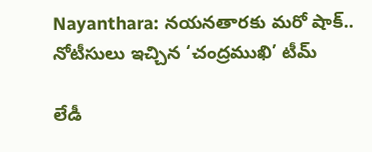Nayanthara: నయనతారకు మరో షాక్.. నోటీసులు ఇచ్చిన ‘చంద్రముఖి’ టీమ్

లేడీ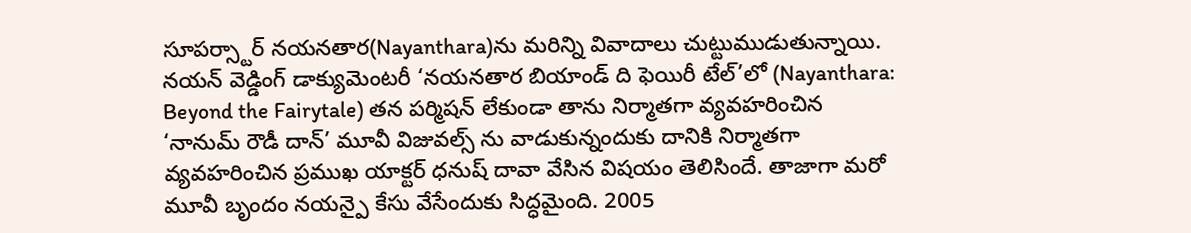సూపర్స్టార్ నయనతార(Nayanthara)ను మరిన్ని వివాదాలు చుట్టుముడుతున్నాయి. నయన్ వెడ్డింగ్ డాక్యుమెంటరీ ‘నయనతార బియాండ్‌ ది ఫెయిరీ టేల్‌’లో (Nayanthara: Beyond the Fairytale) తన పర్మిషన్ లేకుండా తాను నిర్మాతగా వ్యవహరించిన ‘నానుమ్‌ రౌడీ దాన్‌’ మూవీ విజువల్స్‌ ను వాడుకున్నందుకు దానికి నిర్మాతగా వ్యవహరించిన ప్రముఖ యాక్టర్ ధనుష్ దావా వేసిన విషయం తెలిసిందే. తాజాగా మరో మూవీ బృందం నయన్పై కేసు వేసేందుకు సిద్ధమైంది. 2005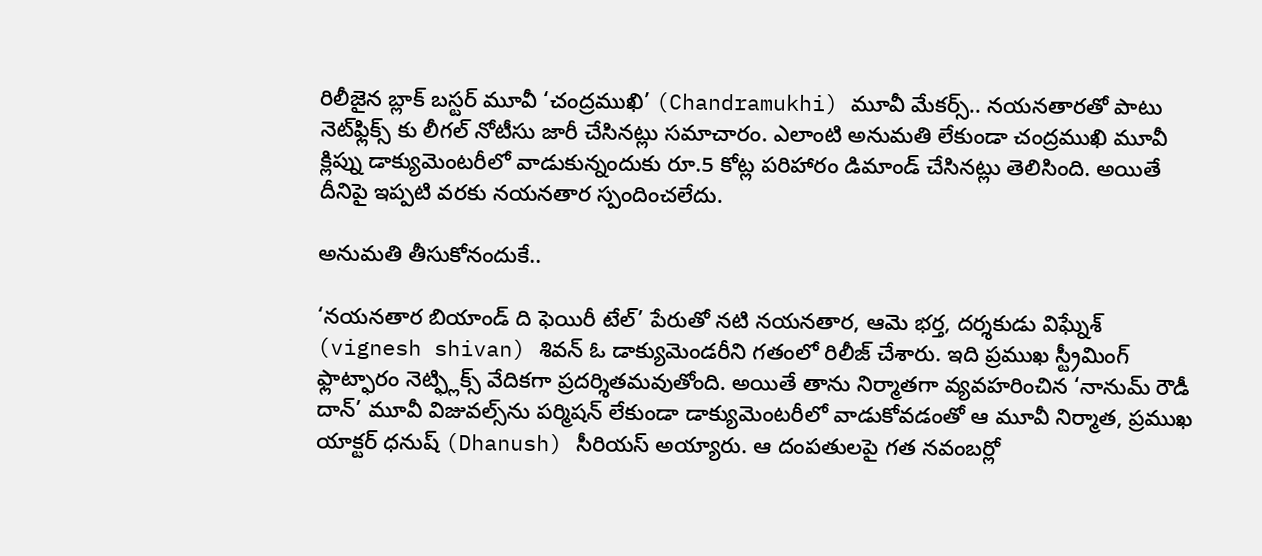రిలీజైన బ్లాక్ బస్టర్ మూవీ ‘చంద్రముఖి’ (Chandramukhi) మూవీ మేకర్స్.. నయనతారతో పాటు నెట్‌ఫ్లిక్స్ కు లీగల్ నోటీసు జారీ చేసినట్లు సమాచారం. ఎలాంటి అనుమతి లేకుండా చంద్రముఖి మూవీ క్లిప్ను డాక్యుమెంటరీలో వాడుకున్నందుకు రూ.5 కోట్ల పరిహారం డిమాండ్ చేసినట్లు తెలిసింది. అయితే దీనిపై ఇప్పటి వరకు నయనతార స్పందించలేదు.

అనుమతి తీసుకోనందుకే..

‘నయనతార బియాండ్‌ ది ఫెయిరీ టేల్‌’ పేరుతో నటి నయనతార, ఆమె భర్త, దర్శకుడు విఘ్నేశ్‌ (vignesh shivan) శివన్‌ ఓ డాక్యుమెండరీని గతంలో రిలీజ్ చేశారు. ఇది ప్రముఖ స్ట్రీమింగ్ ఫ్లాట్ఫారం నెట్ఫ్లిక్స్ వేదికగా ప్రదర్శితమవుతోంది. అయితే తాను నిర్మాతగా వ్యవహరించిన ‘నానుమ్‌ రౌడీ దాన్‌’ మూవీ విజువల్స్‌ను పర్మిషన్‌ లేకుండా డాక్యుమెంటరీలో వాడుకోవడంతో ఆ మూవీ నిర్మాత, ప్రముఖ యాక్టర్ ధనుష్‌ (Dhanush) సీరియస్ అయ్యారు. ఆ దంపతులపై గత నవంబర్లో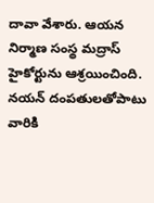దావా వేశారు. ఆయన నిర్మాణ సంస్థ మద్రాస్‌ హైకోర్టును ఆశ్రయించింది. నయన్‌ దంపతులతోపాటు వారికి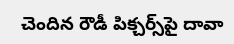చెందిన రౌడీ పిక్చర్స్‌పై దావా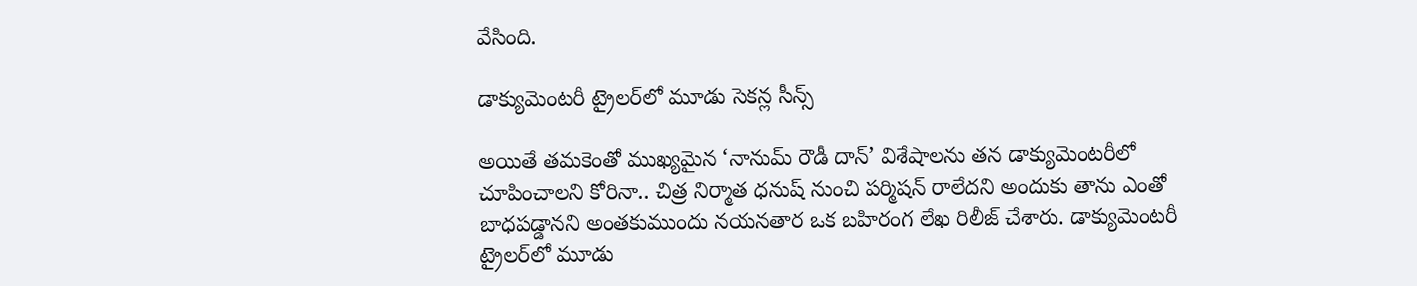వేసింది.

డాక్యుమెంటరీ ట్రైలర్‌లో మూడు సెకన్ల సీన్స్‌

అయితే తమకెంతో ముఖ్యమైన ‘నానుమ్‌ రౌడీ దాన్‌’ విశేషాలను తన డాక్యుమెంటరీలో చూపించాలని కోరినా.. చిత్ర నిర్మాత ధనుష్‌ నుంచి పర్మిషన్‌ రాలేదని అందుకు తాను ఎంతో బాధపడ్డానని అంతకుముందు నయనతార ఒక బహిరంగ లేఖ రిలీజ్‌ చేశారు. డాక్యుమెంటరీ ట్రైలర్‌లో మూడు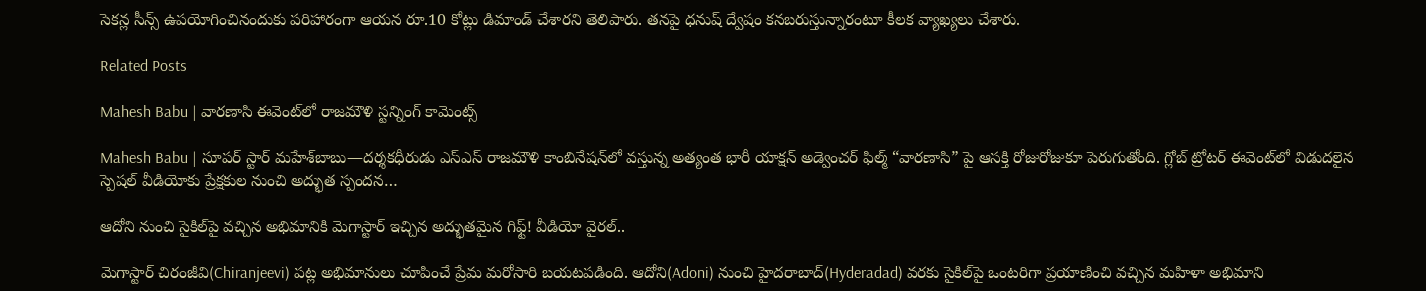సెకన్ల సీన్స్‌ ఉపయోగించినందుకు పరిహారంగా ఆయన రూ.10 కోట్లు డిమాండ్‌ చేశారని తెలిపారు. తనపై ధనుష్ ద్వేషం కనబరుస్తున్నారంటూ కీలక వ్యాఖ్యలు చేశారు.

Related Posts

Mahesh Babu | వారణాసి ఈవెంట్‌లో రాజమౌళి స్ట‌న్నింగ్ కామెంట్స్

Mahesh Babu | సూపర్ స్టార్ మహేశ్‌బాబు—దర్శకధీరుడు ఎస్‌ఎస్‌ రాజమౌళి కాంబినేషన్‌లో వస్తున్న అత్యంత భారీ యాక్షన్ అడ్వెంచర్ ఫిల్మ్ “వారణాసి” పై ఆసక్తి రోజురోజుకూ పెరుగుతోంది. గ్లోబ్ ట్రోటర్ ఈవెంట్‌లో విడుదలైన స్పెషల్ వీడియోకు ప్రేక్షకుల నుంచి అద్భుత స్పందన…

ఆదోని నుంచి సైకిల్‌పై వచ్చిన అభిమానికి మెగాస్టార్ ఇచ్చిన అద్భుతమైన గిఫ్ట్! వీడియో వైరల్..

మెగాస్టార్ చిరంజీవి(Chiranjeevi) పట్ల అభిమానులు చూపించే ప్రేమ మరోసారి బయటపడింది. ఆదోని(Adoni) నుంచి హైదరాబాద్(Hyderadad) వరకు సైకిల్‌పై ఒంటరిగా ప్రయాణించి వచ్చిన మహిళా అభిమాని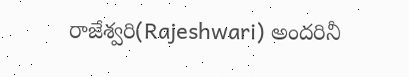రాజేశ్వరి(Rajeshwari) అందరినీ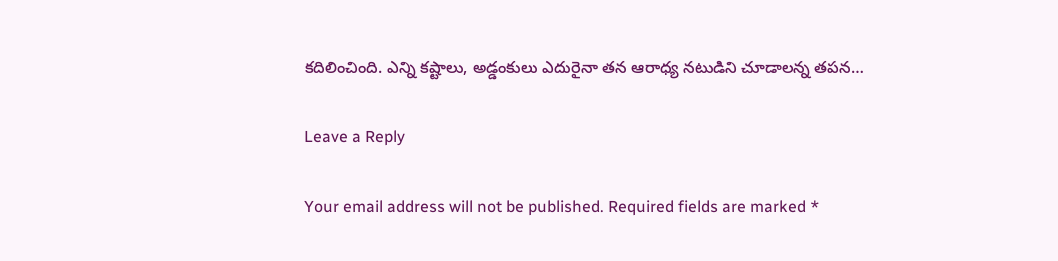కదిలించింది. ఎన్ని కష్టాలు, అడ్డంకులు ఎదురైనా తన ఆరాధ్య నటుడిని చూడాలన్న తపన…

Leave a Reply

Your email address will not be published. Required fields are marked *